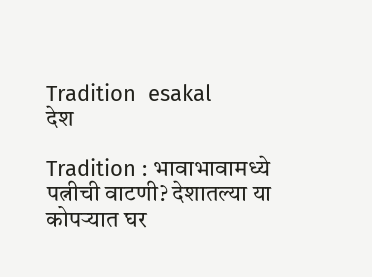Tradition  esakal
देश

Tradition : भावाभावामध्ये पत्नीची वाटणी? देशातल्या या कोपऱ्यात घर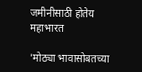जमीनीसाठी होतेय महाभारत

'मोठ्या भावासोबतच्या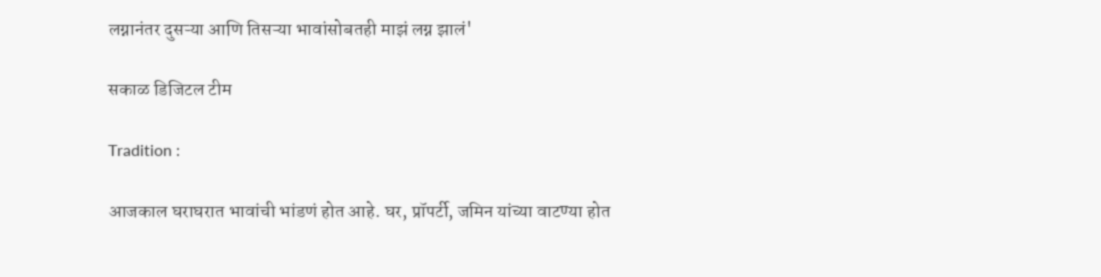लग्नानंतर दुसऱ्या आणि तिसऱ्या भावांसोबतही माझं लग्न झालं'

सकाळ डिजिटल टीम

Tradition :

आजकाल घराघरात भावांची भांडणं होत आहे. घर, प्रॉपर्टी, जमिन यांच्या वाटण्या होत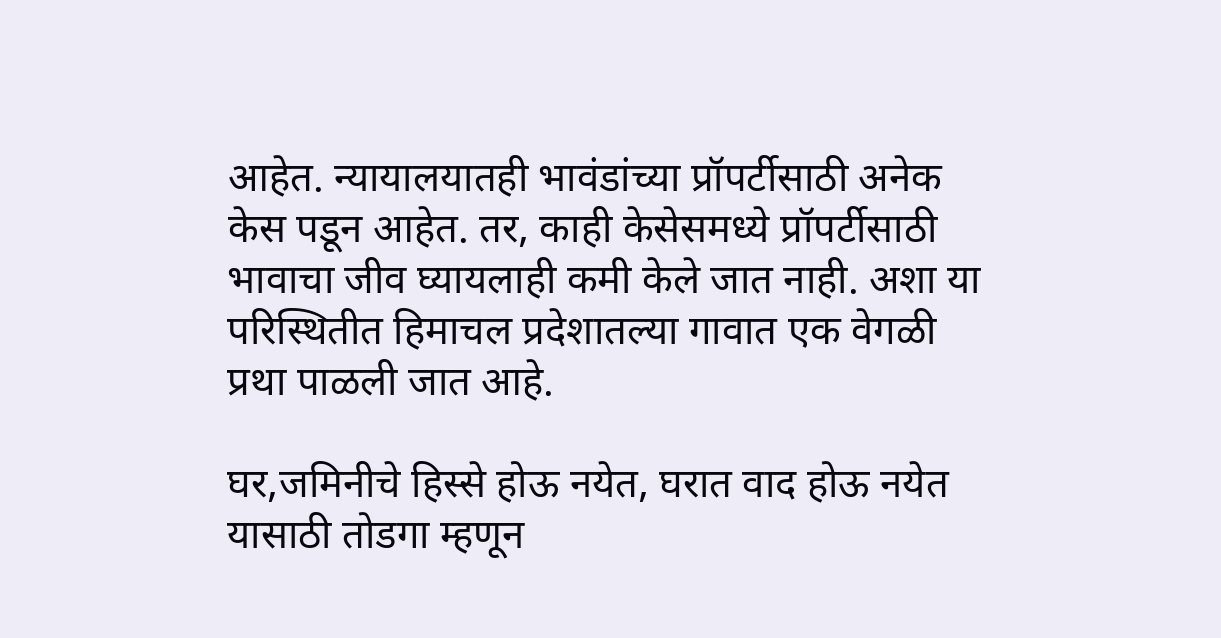आहेत. न्यायालयातही भावंडांच्या प्रॉपर्टीसाठी अनेक केस पडून आहेत. तर, काही केसेसमध्ये प्रॉपर्टीसाठी भावाचा जीव घ्यायलाही कमी केले जात नाही. अशा या परिस्थितीत हिमाचल प्रदेशातल्या गावात एक वेगळी प्रथा पाळली जात आहे.

घर,जमिनीचे हिस्से होऊ नयेत, घरात वाद होऊ नयेत यासाठी तोडगा म्हणून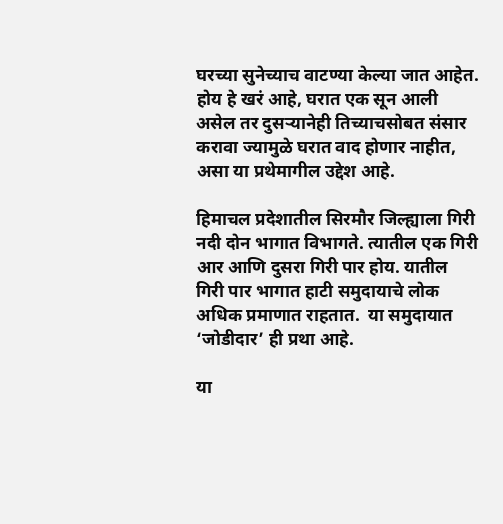घरच्या सुनेच्याच वाटण्या केल्या जात आहेत. होय हे खरं आहे, घरात एक सून आली असेल तर दुसऱ्यानेही तिच्याचसोबत संसार करावा ज्यामुळे घरात वाद होणार नाहीत, असा या प्रथेमागील उद्देश आहे.

हिमाचल प्रदेशातील सिरमौर जिल्ह्याला गिरी नदी दोन भागात विभागते. त्यातील एक गिरी आर आणि दुसरा गिरी पार होय. यातील गिरी पार भागात हाटी समुदायाचे लोक अधिक प्रमाणात राहतात.  या समुदायात ‘जोडीदार’ ही प्रथा आहे.

या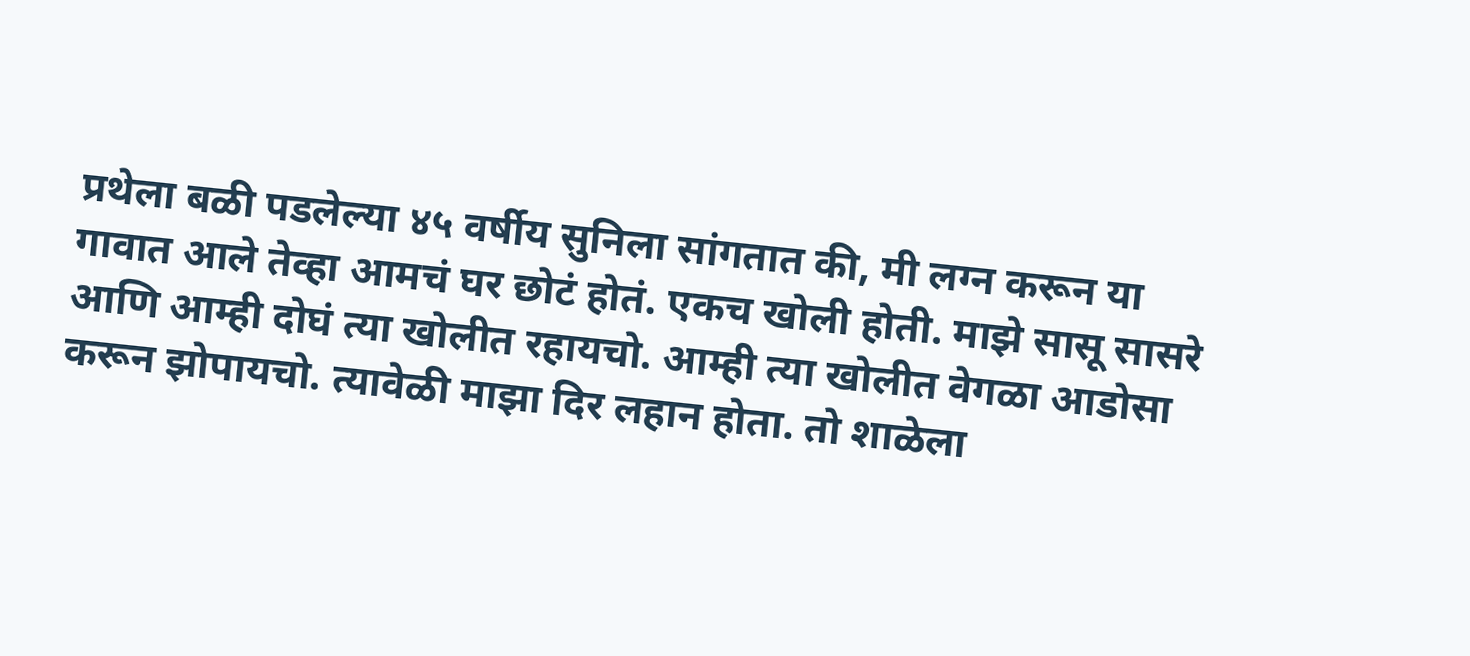प्रथेला बळी पडलेल्या ४५ वर्षीय सुनिला सांगतात की, मी लग्न करून या गावात आले तेव्हा आमचं घर छोटं होतं. एकच खोली होती. माझे सासू सासरे आणि आम्ही दोघं त्या खोलीत रहायचो. आम्ही त्या खोलीत वेगळा आडोसा करून झोपायचो. त्यावेळी माझा दिर लहान होता. तो शाळेला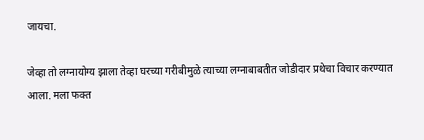जायचा.

जेव्हा तो लग्नायोग्य झाला तेव्हा घरच्या गरीबीमुळे त्याच्या लग्नाबाबतीत जोडीदार प्रथेचा विचार करण्यात आला. मला फक्त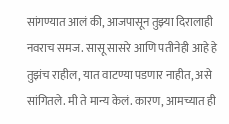सांगण्यात आलं की, आजपासून तुझ्या दिरालाही नवराच समज. सासू सासरे आणि पतीनेही आहे हे तुझंच राहील, यात वाटण्या पडणार नाहीत, असे सांगितले. मी ते मान्य केलं. कारण, आमच्यात ही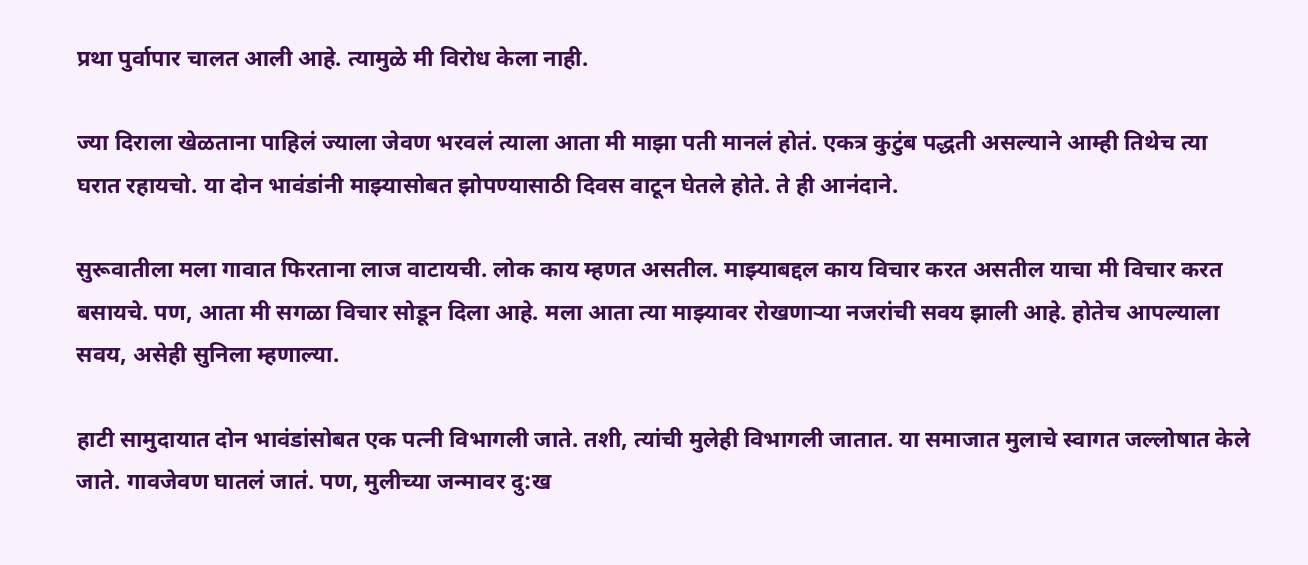प्रथा पुर्वापार चालत आली आहे. त्यामुळे मी विरोध केला नाही.

ज्या दिराला खेळताना पाहिलं ज्याला जेवण भरवलं त्याला आता मी माझा पती मानलं होतं. एकत्र कुटुंब पद्धती असल्याने आम्ही तिथेच त्या घरात रहायचो. या दोन भावंडांनी माझ्यासोबत झोपण्यासाठी दिवस वाटून घेतले होते. ते ही आनंदाने.

सुरूवातीला मला गावात फिरताना लाज वाटायची. लोक काय म्हणत असतील. माझ्याबद्दल काय विचार करत असतील याचा मी विचार करत बसायचे. पण, आता मी सगळा विचार सोडून दिला आहे. मला आता त्या माझ्यावर रोखणाऱ्या नजरांची सवय झाली आहे. होतेच आपल्याला सवय, असेही सुनिला म्हणाल्या.

हाटी सामुदायात दोन भावंडांसोबत एक पत्नी विभागली जाते. तशी, त्यांची मुलेही विभागली जातात. या समाजात मुलाचे स्वागत जल्लोषात केले जाते. गावजेवण घातलं जातं. पण, मुलीच्या जन्मावर दु:ख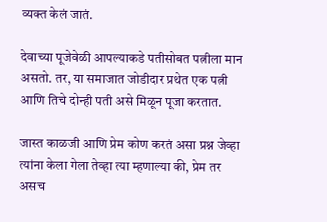व्यक्त केलं जातं.

देवाच्या पूजेवेळी आपल्याकडे पतीसोबत पत्नीला मान असतो. तर, या समाजात जोडीदार प्रथेत एक पत्नी आणि तिचे दोन्ही पती असे मिळून पूजा करतात.

जास्त काळजी आणि प्रेम कोण करतं असा प्रश्न जेव्हा त्यांना केला गेला तेव्हा त्या म्हणाल्या की, प्रेम तर असच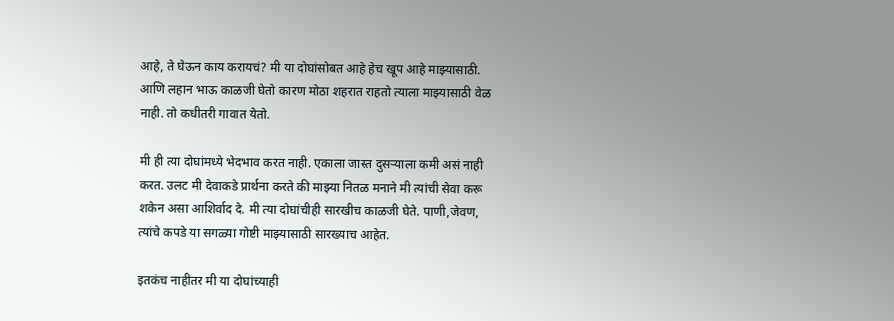आहे, ते घेऊन काय करायचं? मी या दोघांसोबत आहे हेच खूप आहे माझ्यासाठी. आणि लहान भाऊ काळजी घेतो कारण मोठा शहरात राहतो त्याला माझ्यासाठी वेळ नाही. तो कधीतरी गावात येतो.

मी ही त्या दोघांमध्ये भेदभाव करत नाही. एकाला जास्त दुसऱ्याला कमी असं नाही करत. उलट मी देवाकडे प्रार्थना करते की माझ्या नितळ मनाने मी त्यांची सेवा करू शकेन असा आशिर्वाद दे. मी त्या दोघांचीही सारखीच काळजी घेते. पाणी,जेवण, त्यांचे कपडे या सगळ्या गोष्टी माझ्यासाठी सारख्याच आहेत.

इतकंच नाहीतर मी या दोघांच्याही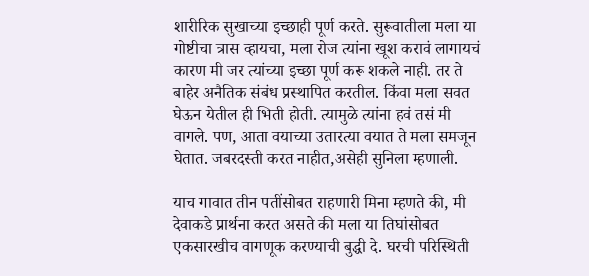शारीरिक सुखाच्या इच्छाही पूर्ण करते. सुरूवातीला मला या गोष्टीचा त्रास व्हायचा, मला रोज त्यांना खूश करावं लागायचं कारण मी जर त्यांच्या इच्छा पूर्ण करू शकले नाही. तर ते बाहेर अनैतिक संबंध प्रस्थापित करतील. किंवा मला सवत घेऊन येतील ही भिती होती. त्यामुळे त्यांना हवं तसं मी वागले. पण, आता वयाच्या उतारत्या वयात ते मला समजून घेतात. जबरदस्ती करत नाहीत,असेही सुनिला म्हणाली.

याच गावात तीन पतींसोबत राहणारी मिना म्हणते की, मी देवाकडे प्रार्थना करत असते की मला या तिघांसोबत एकसारखीच वागणूक करण्याची बुद्धी दे. घरची परिस्थिती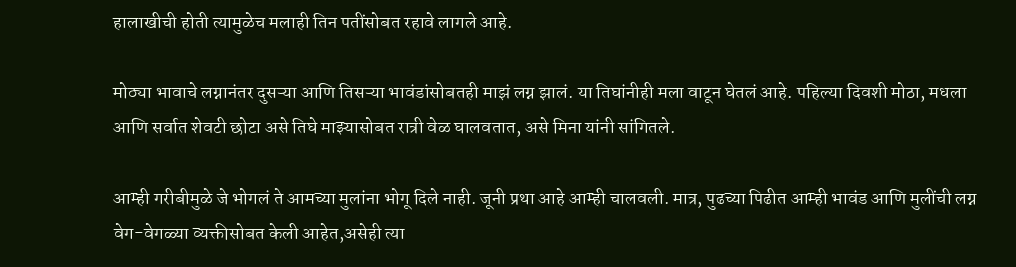हालाखीची होती त्यामुळेच मलाही तिन पतींसोबत रहावे लागले आहे.

मोठ्या भावाचे लग्नानंतर दुसऱ्या आणि तिसऱ्या भावंडांसोबतही माझं लग्न झालं. या तिघांनीही मला वाटून घेतलं आहे. पहिल्या दिवशी मोठा, मधला आणि सर्वात शेवटी छोटा असे तिघे माझ्यासोबत रात्री वेळ घालवतात, असे मिना यांनी सांगितले.

आम्ही गरीबीमुळे जे भोगलं ते आमच्या मुलांना भोगू दिले नाही. जूनी प्रथा आहे आम्ही चालवली. मात्र, पुढच्या पिढीत आम्ही भावंड आणि मुलींची लग्न वेग-वेगळ्या व्यक्तीसोबत केली आहेत,असेही त्या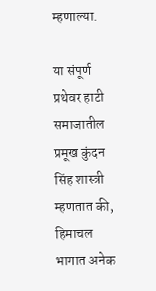म्हणाल्या.

या संपूर्ण प्रथेवर हाटी समाजातील प्रमूख कुंदन सिंह शास्त्री म्हणतात की, हिमाचल भागात अनेक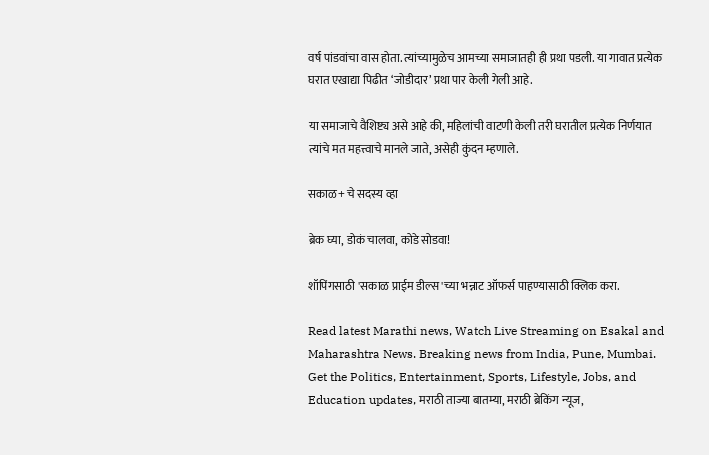वर्ष पांडवांचा वास होता. त्यांच्यामुळेच आमच्या समाजातही ही प्रथा पडली. या गावात प्रत्येक घरात एखाद्या पिढीत ‘जोडीदार’ प्रथा पार केली गेली आहे.

या समाजाचे वैशिष्ट्य असे आहे की, महिलांची वाटणी केली तरी घरातील प्रत्येक निर्णयात त्यांचे मत महत्त्वाचे मानले जाते, असेही कुंदन म्हणाले.

सकाळ+ चे सदस्य व्हा

ब्रेक घ्या, डोकं चालवा, कोडे सोडवा!

शॉपिंगसाठी 'सकाळ प्राईम डील्स'च्या भन्नाट ऑफर्स पाहण्यासाठी क्लिक करा.

Read latest Marathi news, Watch Live Streaming on Esakal and Maharashtra News. Breaking news from India, Pune, Mumbai. Get the Politics, Entertainment, Sports, Lifestyle, Jobs, and Education updates, मराठी ताज्या बातम्या, मराठी ब्रेकिंग न्यूज,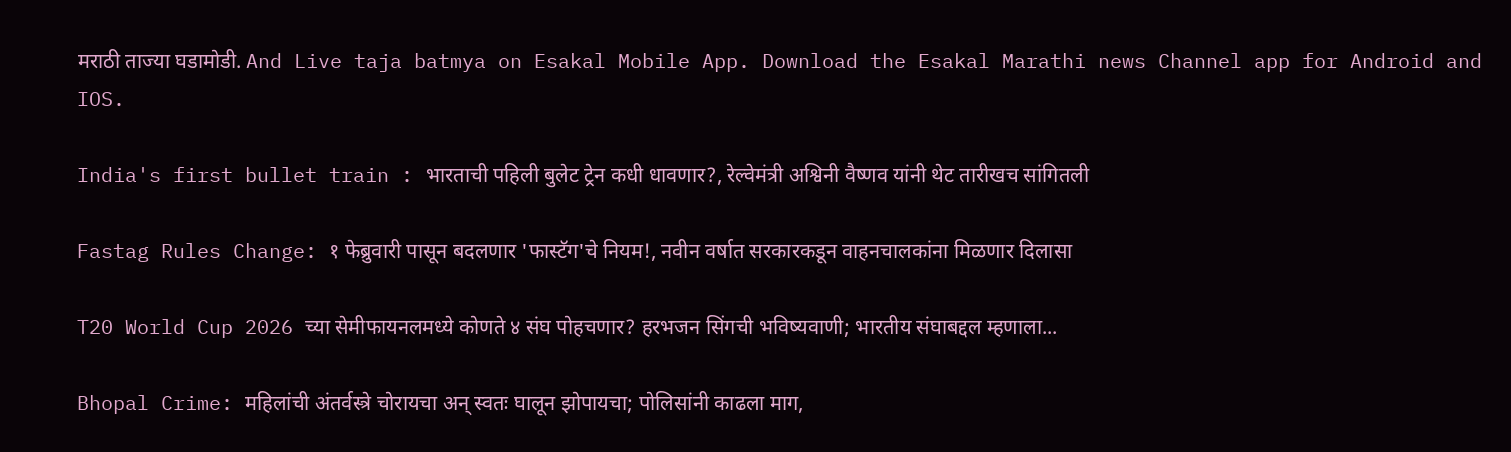मराठी ताज्या घडामोडी. And Live taja batmya on Esakal Mobile App. Download the Esakal Marathi news Channel app for Android and IOS.

India's first bullet train : भारताची पहिली बुलेट ट्रेन कधी धावणार?, रेल्वेमंत्री अश्विनी वैष्णव यांनी थेट तारीखच सांगितली

Fastag Rules Change: १ फेब्रुवारी पासून बदलणार 'फास्टॅग'चे नियम!, नवीन वर्षात सरकारकडून वाहनचालकांना मिळणार दिलासा

T20 World Cup 2026 च्या सेमीफायनलमध्ये कोणते ४ संघ पोहचणार? हरभजन सिंगची भविष्यवाणी; भारतीय संघाबद्दल म्हणाला...

Bhopal Crime: महिलांची अंतर्वस्त्रे चोरायचा अन् स्वतः घालून झोपायचा; पोलिसांनी काढला माग,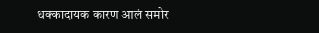धक्कादायक कारण आलं समोर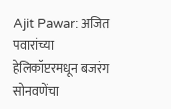Ajit Pawar: अजित पवारांच्या हेलिकॉप्टरमधून बजरंग सोनवणेंचा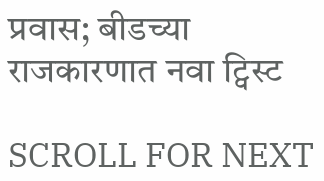प्रवास; बीडच्या राजकारणात नवा ट्विस्ट

SCROLL FOR NEXT